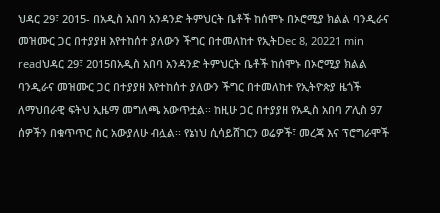ህዳር 29፣ 2015- በአዲስ አበባ አንዳንድ ትምህርት ቤቶች ከሰሞኑ በኦሮሚያ ክልል ባንዲራና መዝሙር ጋር በተያያዘ እየተከሰተ ያለውን ችግር በተመለከተ የኢትDec 8, 20221 min readህዳር 29፣ 2015በአዲስ አበባ አንዳንድ ትምህርት ቤቶች ከሰሞኑ በኦሮሚያ ክልል ባንዲራና መዝሙር ጋር በተያያዘ እየተከሰተ ያለውን ችግር በተመለከተ የኢትዮጵያ ዜጎች ለማህበራዊ ፍትህ ኢዜማ መግለጫ አውጥቷል፡፡ ከዚሁ ጋር በተያያዘ የአዲስ አበባ ፖሊስ 97 ሰዎችን በቁጥጥር ስር አውያለሁ ብሏል፡፡ የኔነህ ሲሳይሸገርን ወሬዎች፣ መረጃ እና ፕሮግራሞች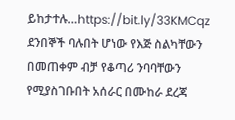ይከታተሉ…https://bit.ly/33KMCqz
ደንበኞች ባሉበት ሆነው የእጅ ስልካቸውን በመጠቀም ብቻ የቆጣሪ ንባባቸውን የሚያስገቡበት አሰራር በሙከራ ደረጃ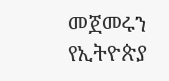መጀመሩን የኢትዮጵያ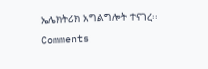ኤሌክትሪክ አግልግሎት ተናገረ፡፡
Comments